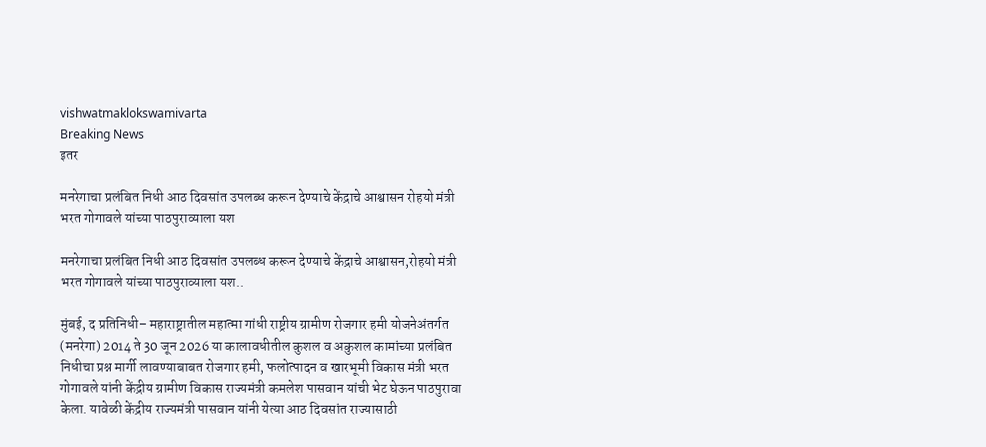vishwatmaklokswamivarta
Breaking News
इतर

मनरेगाचा प्रलंबित निधी आठ दिवसांत उपलब्ध करून देण्याचे केंद्राचे आश्वासन रोहयो मंत्री भरत गोगावले यांच्या पाठपुराव्याला यश

मनरेगाचा प्रलंबित निधी आठ दिवसांत उपलब्ध करून देण्याचे केंद्राचे आश्वासन,रोहयो मंत्री भरत गोगावले यांच्या पाठपुराव्याला यश..

मुंबई, द प्रतिनिधी– महाराष्ट्रातील महात्मा गांधी राष्ट्रीय ग्रामीण रोजगार हमी योजनेअंतर्गत (मनरेगा) 2014 ते 30 जून 2026 या कालावधीतील कुशल व अकुशल कामांच्या प्रलंबित निधीचा प्रश्न मार्गी लावण्याबाबत रोजगार हमी, फलोत्पादन व खारभूमी विकास मंत्री भरत गोगावले यांनी केंद्रीय ग्रामीण विकास राज्यमंत्री कमलेश पासवान यांची भेट घेऊन पाठपुरावा केला. यावेळी केंद्रीय राज्यमंत्री पासवान यांनी येत्या आठ दिवसांत राज्यासाठी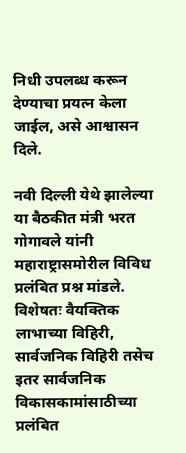निधी उपलब्ध करून देण्याचा प्रयत्न केला जाईल, असे आश्वासन दिले.

नवी दिल्ली येथे झालेल्या या बैठकीत मंत्री भरत गोगावले यांनी महाराष्ट्रासमोरील विविध प्रलंबित प्रश्न मांडले. विशेषतः वैयक्तिक लाभाच्या विहिरी, सार्वजनिक विहिरी तसेच इतर सार्वजनिक विकासकामांसाठीच्या प्रलंबित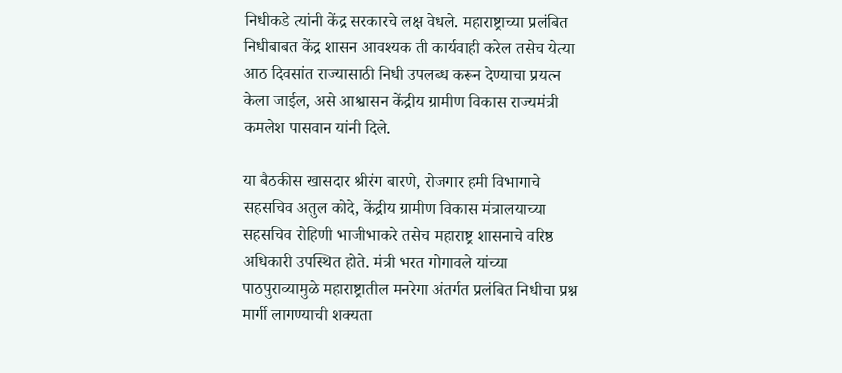निधीकडे त्यांनी केंद्र सरकारचे लक्ष वेधले. महाराष्ट्राच्या प्रलंबित निधीबाबत केंद्र शासन आवश्यक ती कार्यवाही करेल तसेच येत्या आठ दिवसांत राज्यासाठी निधी उपलब्ध करून देण्याचा प्रयत्न केला जाईल, असे आश्वासन केंद्रीय ग्रामीण विकास राज्यमंत्री कमलेश पासवान यांनी दिले.

या बैठकीस खासदार श्रीरंग बारणे, रोजगार हमी विभागाचे सहसचिव अतुल कोदे, केंद्रीय ग्रामीण विकास मंत्रालयाच्या सहसचिव रोहिणी भाजीभाकरे तसेच महाराष्ट्र शासनाचे वरिष्ठ अधिकारी उपस्थित होते. मंत्री भरत गोगावले यांच्या पाठपुराव्यामुळे महाराष्ट्रातील मनरेगा अंतर्गत प्रलंबित निधीचा प्रश्न मार्गी लागण्याची शक्यता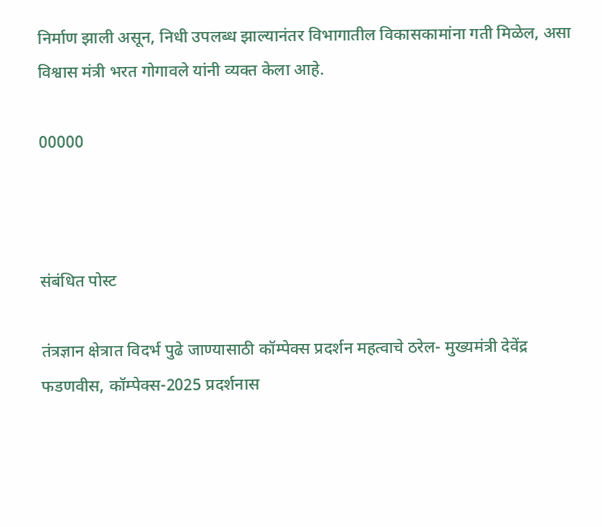निर्माण झाली असून, निधी उपलब्ध झाल्यानंतर विभागातील विकासकामांना गती मिळेल, असा विश्वास मंत्री भरत गोगावले यांनी व्यक्त केला आहे.

00000



संबंधित पोस्ट

तंत्रज्ञान क्षेत्रात विदर्भ पुढे जाण्यासाठी कॉम्पेक्स प्रदर्शन महत्वाचे ठरेल- मुख्यमंत्री देवेंद्र फडणवीस, कॉम्पेक्स-2025 प्रदर्शनास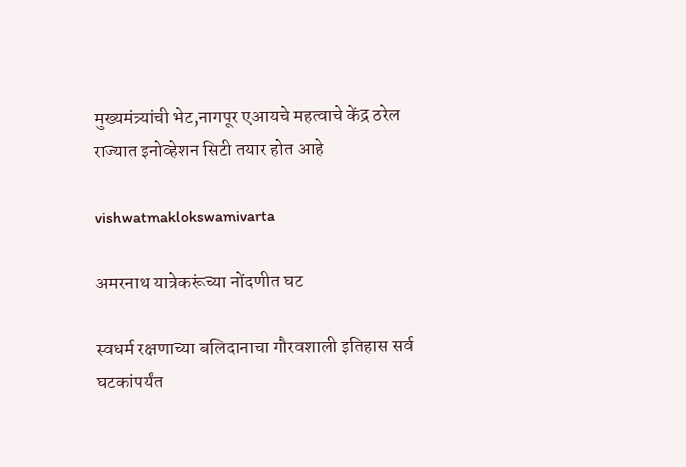मुख्यमंत्र्यांची भेट,नागपूर एआयचे महत्वाचे केंद्र ठरेल  राज्यात इनोव्हेशन सिटी तयार होत आहे

vishwatmaklokswamivarta

अमरनाथ यात्रेकरूंच्या नोंदणीत घट

स्वधर्म रक्षणाच्या बलिदानाचा गौरवशाली इतिहास सर्व घटकांपर्यंत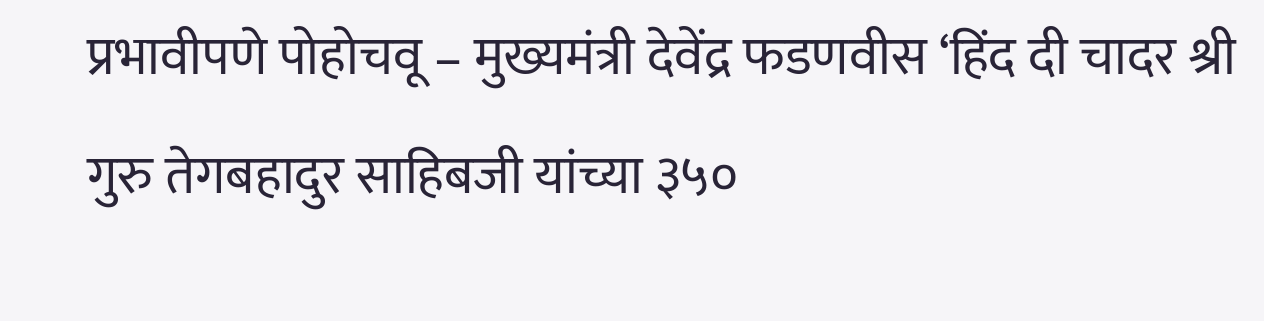प्रभावीपणे पोहोचवू – मुख्यमंत्री देवेंद्र फडणवीस ‘हिंद दी चादर श्री गुरु तेगबहादुर साहिबजी यांच्या ३५०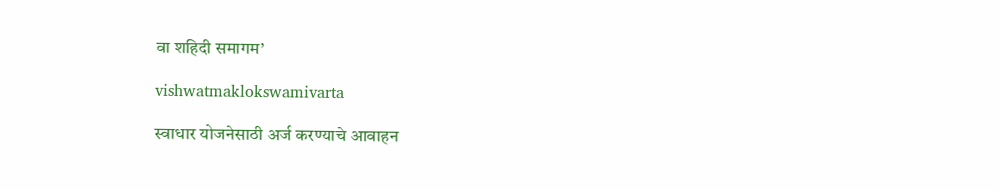वा शहिदी समागम’

vishwatmaklokswamivarta

स्वाधार योजनेसाठी अर्ज करण्याचे आवाहन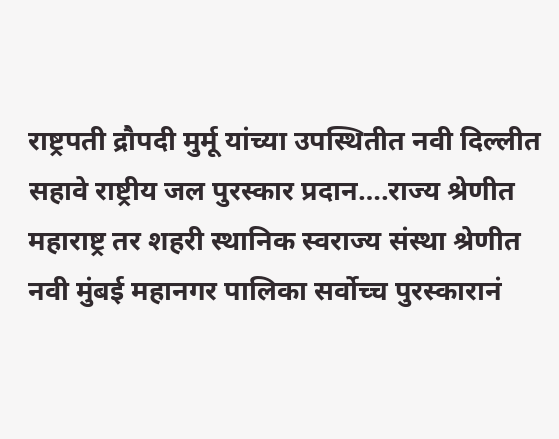राष्ट्रपती द्रौपदी मुर्मू यांच्या उपस्थितीत नवी दिल्लीत सहावे राष्ट्रीय जल पुरस्कार प्रदान….राज्य श्रेणीत महाराष्ट्र तर शहरी स्थानिक स्वराज्य संस्था श्रेणीत नवी मुंबई महानगर पालिका सर्वोच्च पुरस्कारानं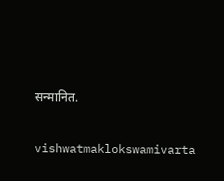सन्मानित.

vishwatmaklokswamivarta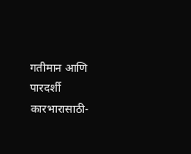गतीमान आणि पारदर्शी कारभारासाठी-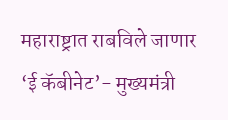महाराष्ट्रात राबविले जाणार ‘ई कॅबीनेट’- मुख्यमंत्री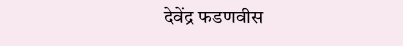देवेंद्र फडणवीस